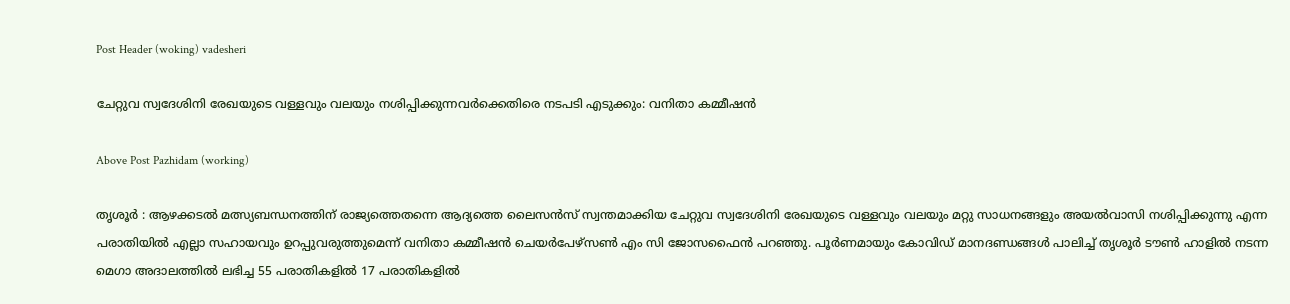Post Header (woking) vadesheri

ചേറ്റുവ സ്വദേശിനി രേഖയുടെ വള്ളവും വലയും നശിപ്പിക്കുന്നവർക്കെതിരെ നടപടി എടുക്കും: വനിതാ കമ്മീഷൻ

Above Post Pazhidam (working)

തൃശൂർ : ആഴക്കടല്‍ മത്സ്യബന്ധനത്തിന് രാജ്യത്തെതന്നെ ആദ്യത്തെ ലൈസന്‍സ് സ്വന്തമാക്കിയ ചേറ്റുവ സ്വദേശിനി രേഖയുടെ വള്ളവും വലയും മറ്റു സാധനങ്ങളും അയല്‍വാസി നശിപ്പിക്കുന്നു എന്ന പരാതിയില്‍ എല്ലാ സഹായവും ഉറപ്പുവരുത്തുമെന്ന് വനിതാ കമ്മീഷന്‍ ചെയര്‍പേഴ്‌സണ്‍ എം സി ജോസഫൈന്‍ പറഞ്ഞു. പൂര്‍ണമായും കോവിഡ് മാനദണ്ഡങ്ങള്‍ പാലിച്ച്‌ തൃശൂര്‍ ടൗണ്‍ ഹാളില്‍ നടന്ന മെഗാ അദാലത്തില്‍ ലഭിച്ച 55 പരാതികളില്‍ 17 പരാതികളില്‍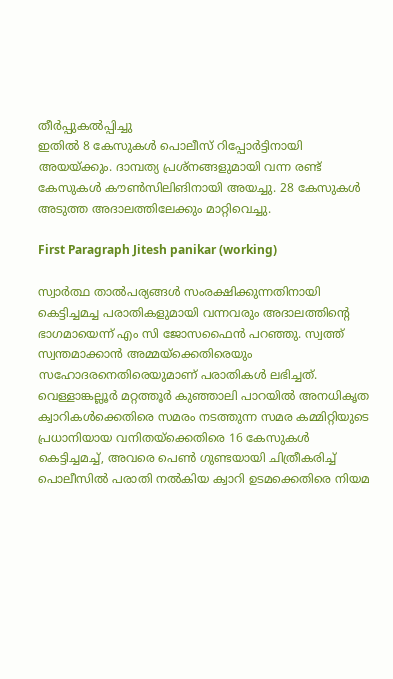തീര്‍പ്പുകല്‍പ്പിച്ചു
ഇതില്‍ 8 കേസുകള്‍ പൊലീസ് റിപ്പോര്‍ട്ടിനായി അയയ്ക്കും. ദാമ്പത്യ പ്രശ്‌നങ്ങളുമായി വന്ന രണ്ട് കേസുകള്‍ കൗണ്‍സിലിങിനായി അയച്ചു. 28 കേസുകള്‍ അടുത്ത അദാലത്തിലേക്കും മാറ്റിവെച്ചു.

First Paragraph Jitesh panikar (working)

സ്വാര്‍ത്ഥ താല്‍പര്യങ്ങള്‍ സംരക്ഷിക്കുന്നതിനായി കെട്ടിച്ചമച്ച പരാതികളുമായി വന്നവരും അദാലത്തിന്റെ ഭാഗമായെന്ന് എം സി ജോസഫൈന്‍ പറഞ്ഞു. സ്വത്ത് സ്വന്തമാക്കാന്‍ അമ്മയ്‌ക്കെതിരെയും സഹോദരനെതിരെയുമാണ് പരാതികള്‍ ലഭിച്ചത്.
വെള്ളാങ്കല്ലൂര്‍ മറ്റത്തൂര്‍ കുഞ്ഞാലി പാറയില്‍ അനധികൃത ക്വാറികള്‍ക്കെതിരെ സമരം നടത്തുന്ന സമര കമ്മിറ്റിയുടെ പ്രധാനിയായ വനിതയ്‌ക്കെതിരെ 16 കേസുകള്‍ കെട്ടിച്ചമച്ച്, അവരെ പെണ്‍ ഗുണ്ടയായി ചിത്രീകരിച്ച് പൊലീസില്‍ പരാതി നല്‍കിയ ക്വാറി ഉടമക്കെതിരെ നിയമ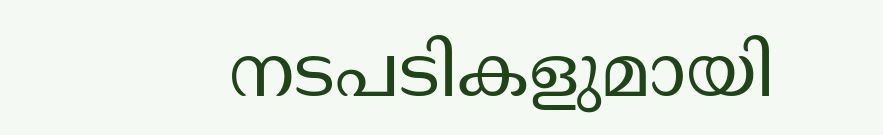നടപടികളുമായി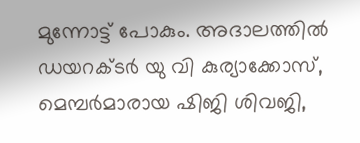മുന്നോട്ട് പോകും. അദാലത്തില്‍ ഡയറക്ടര്‍ യു വി കുര്യാക്കോസ്, മെമ്പര്‍മാരായ ഷിജി ശിവജി,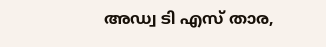അഡ്വ ടി എസ് താര,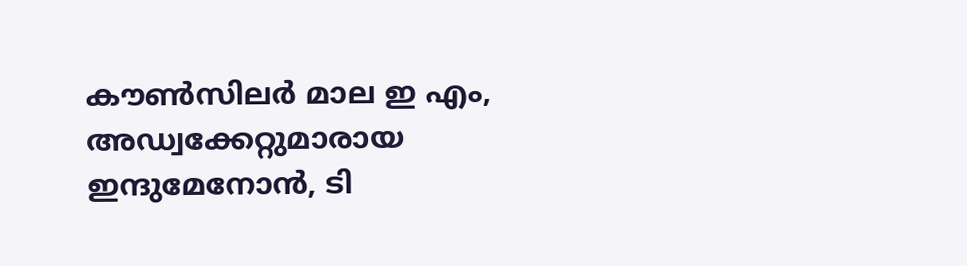കൗണ്‍സിലര്‍ മാല ഇ എം, അഡ്വക്കേറ്റുമാരായ ഇന്ദുമേനോന്‍, ടി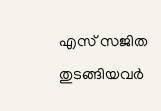എസ് സജിത തുടങ്ങിയവര്‍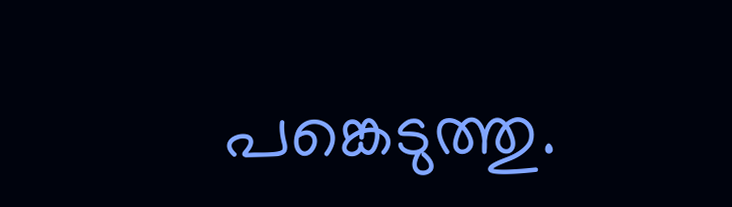പങ്കെടുത്തു.